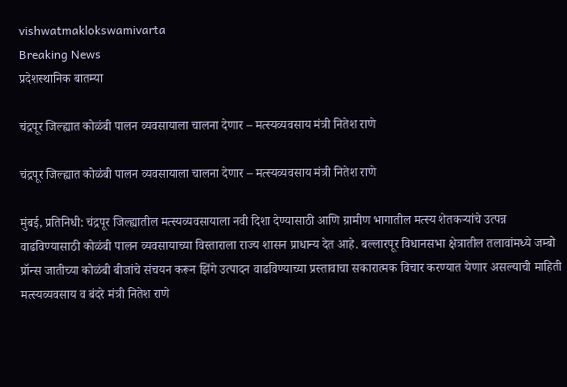vishwatmaklokswamivarta
Breaking News
प्रदेशस्थानिक बातम्या

चंद्रपूर जिल्ह्यात कोळंबी पालन व्यवसायाला चालना देणार – मत्स्यव्यवसाय मंत्री नितेश राणे

चंद्रपूर जिल्ह्यात कोळंबी पालन व्यवसायाला चालना देणार – मत्स्यव्यवसाय मंत्री नितेश राणे

मुंबई, प्रतिनिधी: चंद्रपूर जिल्ह्यातील मत्स्यव्यवसायाला नवी दिशा देण्यासाठी आणि ग्रामीण भागातील मत्स्य शेतकऱ्यांचे उत्पन्न वाढविण्यासाठी कोळंबी पालन व्यवसायाच्या विस्ताराला राज्य शासन प्राधान्य देत आहे. बल्लारपूर विधानसभा क्षेत्रातील तलावांमध्ये जम्बो प्रॉन्स जातीच्या कोळंबी बीजांचे संचयन करून झिंगे उत्पादन वाढविण्याच्या प्रस्तावाचा सकारात्मक विचार करण्यात येणार असल्याची माहिती मत्स्यव्यवसाय व बंदरे मंत्री नितेश राणे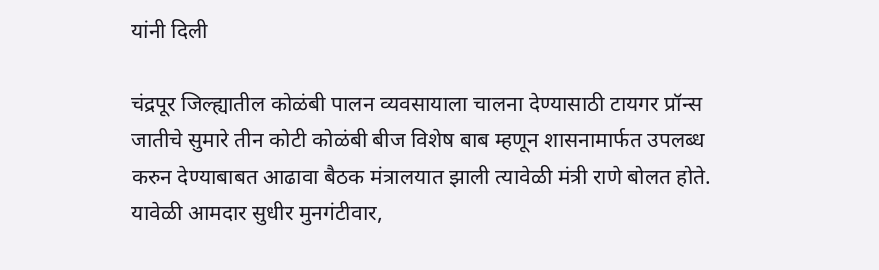यांनी दिली

चंद्रपूर जिल्ह्यातील कोळंबी पालन व्यवसायाला चालना देण्यासाठी टायगर प्रॉन्स जातीचे सुमारे तीन कोटी कोळंबी बीज विशेष बाब म्हणून शासनामार्फत उपलब्ध करुन देण्याबाबत आढावा बैठक मंत्रालयात झाली त्यावेळी मंत्री राणे बोलत होते. यावेळी आमदार सुधीर मुनगंटीवार,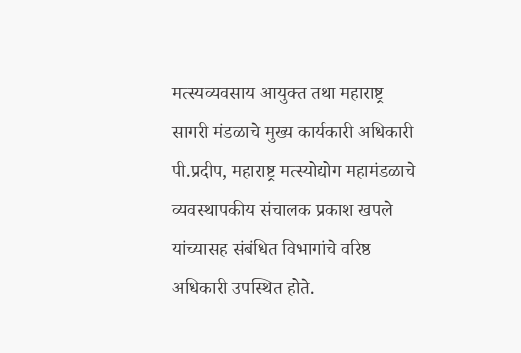मत्स्यव्यवसाय आयुक्त तथा महाराष्ट्र सागरी मंडळाचे मुख्य कार्यकारी अधिकारी पी.प्रदीप, महाराष्ट्र मत्स्योद्योग महामंडळाचे व्यवस्थापकीय संचालक प्रकाश खपले यांच्यासह संबंधित विभागांचे वरिष्ठ अधिकारी उपस्थित होते.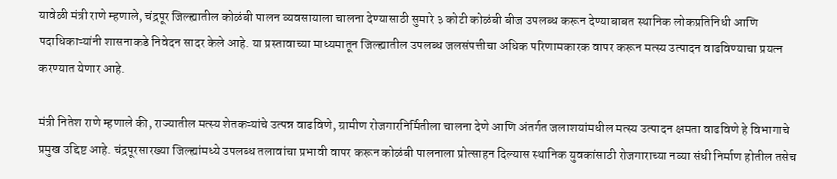यावेळी मंत्री राणे म्हणाले, चंद्रपूर जिल्ह्यातील कोळंबी पालन व्यवसायाला चालना देण्यासाठी सुमारे ३ कोटी कोळंबी बीज उपलब्ध करून देण्याबाबत स्थानिक लोकप्रतिनिधी आणि पदाधिकाऱ्यांनी शासनाकडे निवेदन सादर केले आहे. या प्रस्तावाच्या माध्यमातून जिल्ह्यातील उपलब्ध जलसंपत्तीचा अधिक परिणामकारक वापर करून मत्स्य उत्पादन वाढविण्याचा प्रयत्न करण्यात येणार आहे.

मंत्री नितेश राणे म्हणाले की, राज्यातील मत्स्य शेतकऱ्यांचे उत्पन्न वाढविणे, ग्रामीण रोजगारनिर्मितीला चालना देणे आणि अंतर्गत जलाशयांमधील मत्स्य उत्पादन क्षमता वाढविणे हे विभागाचे प्रमुख उद्दिष्ट आहे. चंद्रपूरसारख्या जिल्ह्यांमध्ये उपलब्ध तलावांचा प्रभावी वापर करून कोळंबी पालनाला प्रोत्साहन दिल्यास स्थानिक युवकांसाठी रोजगाराच्या नव्या संधी निर्माण होतील तसेच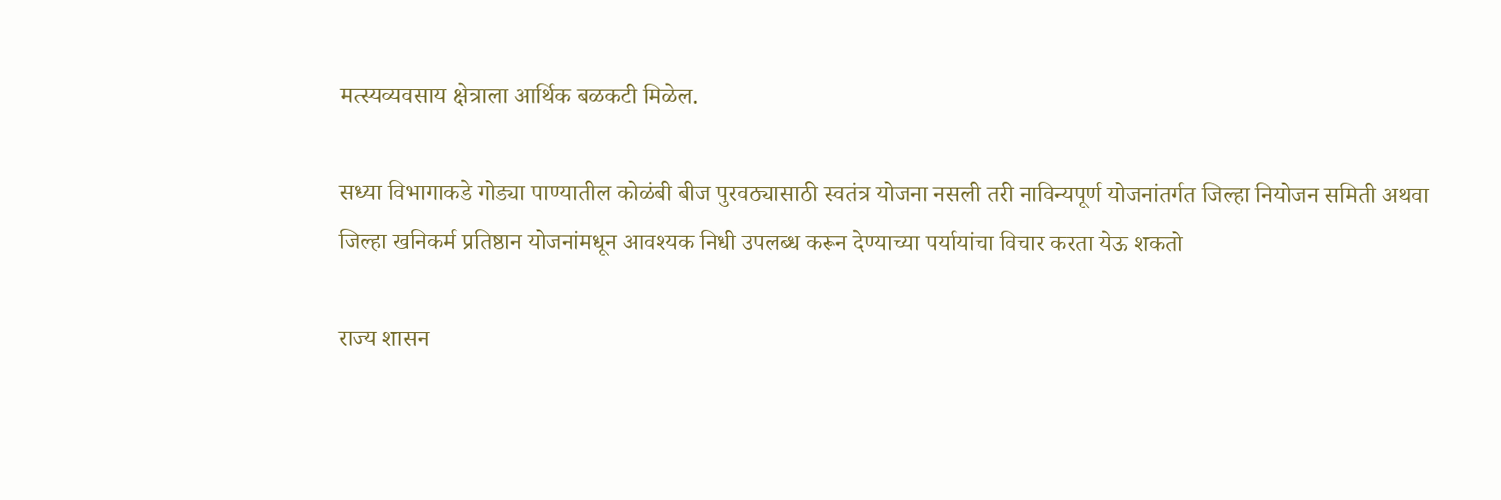मत्स्यव्यवसाय क्षेत्राला आर्थिक बळकटी मिळेल.

सध्या विभागाकडे गोड्या पाण्यातील कोळंबी बीज पुरवठ्यासाठी स्वतंत्र योजना नसली तरी नाविन्यपूर्ण योजनांतर्गत जिल्हा नियोजन समिती अथवा जिल्हा खनिकर्म प्रतिष्ठान योजनांमधून आवश्यक निधी उपलब्ध करून देण्याच्या पर्यायांचा विचार करता येऊ शकतो

राज्य शासन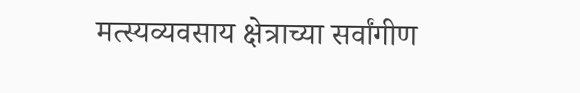मत्स्यव्यवसाय क्षेत्राच्या सर्वांगीण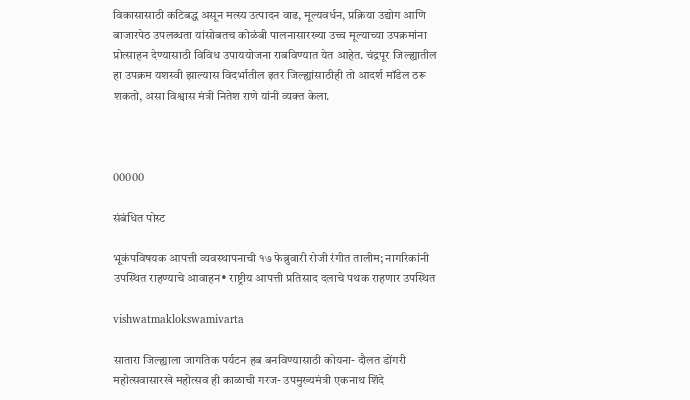विकासासाठी कटिबद्ध असून मत्स्य उत्पादन वाढ, मूल्यवर्धन, प्रक्रिया उद्योग आणि बाजारपेठ उपलब्धता यांसोबतच कोळंबी पालनासारख्या उच्च मूल्याच्या उपक्रमांना प्रोत्साहन देण्यासाठी विविध उपाययोजना राबविण्यात येत आहेत. चंद्रपूर जिल्ह्यातील हा उपक्रम यशस्वी झाल्यास विदर्भातील इतर जिल्ह्यांसाठीही तो आदर्श मॉडेल ठरू शकतो, असा विश्वास मंत्री नितेश राणे यांनी व्यक्त केला.



00000

संबंधित पोस्ट

भूकंपविषयक आपत्ती व्यवस्थापनाची १७ फेब्रुवारी रोजी रंगीत तालीम; नागरिकांनी उपस्थित राहण्याचे आवाहन• राष्ट्रीय आपत्ती प्रतिसाद दलाचे पथक राहणार उपस्थित

vishwatmaklokswamivarta

सातारा जिल्ह्याला जागतिक पर्यटन हब बनविण्यासाठी कोयना- दौलत डोंगरी महोत्सवासारखे महोत्सव ही काळाची गरज- उपमुख्यमंत्री एकनाथ शिंदे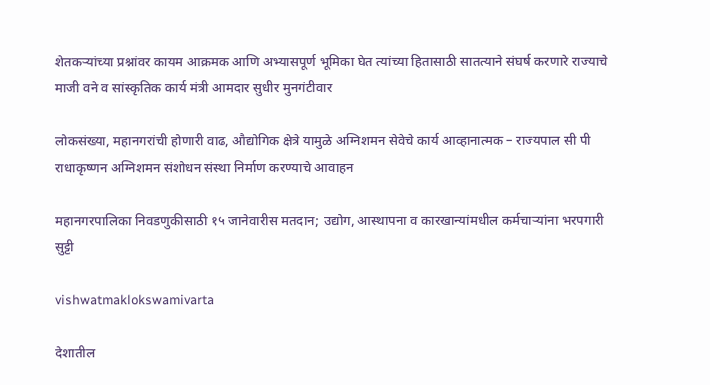शेतकऱ्यांच्या प्रश्नांवर कायम आक्रमक आणि अभ्यासपूर्ण भूमिका घेत त्यांच्या हितासाठी सातत्याने संघर्ष करणारे राज्याचे माजी वने व सांस्कृतिक कार्य मंत्री आमदार सुधीर मुनगंटीवार

लोकसंख्या, महानगरांची होणारी वाढ, औद्योगिक क्षेत्रे यामुळे अग्निशमन सेवेचे कार्य आव्हानात्मक – राज्यपाल सी पी राधाकृष्णन अग्निशमन संशोधन संस्था निर्माण करण्याचे आवाहन

महानगरपालिका निवडणुकीसाठी १५ जानेवारीस मतदान; उद्योग, आस्थापना व कारखान्यांमधील कर्मचाऱ्यांना भरपगारी सुट्टी

vishwatmaklokswamivarta

देशातील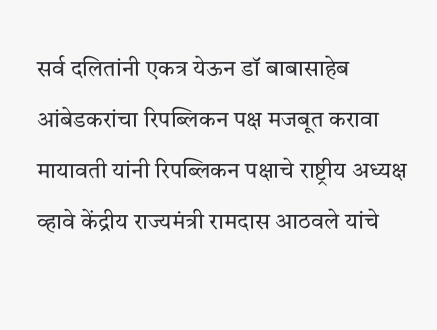सर्व दलितांनी एकत्र येऊन डॉ बाबासाहेब आंबेडकरांचा रिपब्लिकन पक्ष मजबूत करावा मायावती यांनी रिपब्लिकन पक्षाचे राष्ट्रीय अध्यक्ष व्हावे केंद्रीय राज्यमंत्री रामदास आठवले यांचे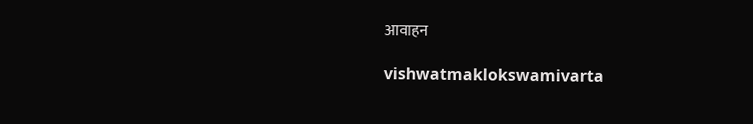आवाहन

vishwatmaklokswamivarta